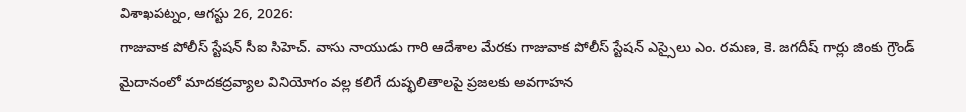విశాఖపట్నం, ఆగస్టు 26, 2026:
గాజువాక పోలీస్ స్టేషన్ సీఐ సిహెచ్. వాసు నాయుడు గారి ఆదేశాల మేరకు గాజువాక పోలీస్ స్టేషన్ ఎస్సైలు ఎం. రమణ, కె. జగదీష్ గార్లు జింకు గ్రౌండ్ మైదానంలో మాదకద్రవ్యాల వినియోగం వల్ల కలిగే దుష్ఫలితాలపై ప్రజలకు అవగాహన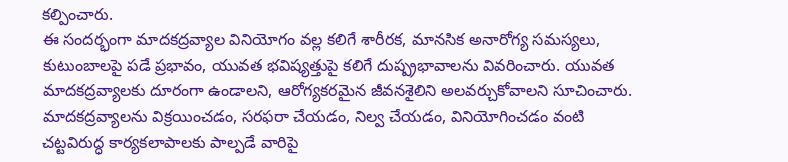కల్పించారు.
ఈ సందర్భంగా మాదకద్రవ్యాల వినియోగం వల్ల కలిగే శారీరక, మానసిక అనారోగ్య సమస్యలు, కుటుంబాలపై పడే ప్రభావం, యువత భవిష్యత్తుపై కలిగే దుష్ప్రభావాలను వివరించారు. యువత మాదకద్రవ్యాలకు దూరంగా ఉండాలని, ఆరోగ్యకరమైన జీవనశైలిని అలవర్చుకోవాలని సూచించారు.
మాదకద్రవ్యాలను విక్రయించడం, సరఫరా చేయడం, నిల్వ చేయడం, వినియోగించడం వంటి చట్టవిరుద్ధ కార్యకలాపాలకు పాల్పడే వారిపై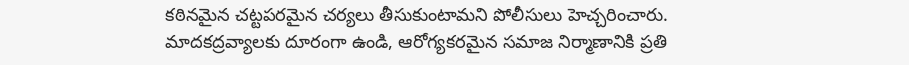కఠినమైన చట్టపరమైన చర్యలు తీసుకుంటామని పోలీసులు హెచ్చరించారు.
మాదకద్రవ్యాలకు దూరంగా ఉండి, ఆరోగ్యకరమైన సమాజ నిర్మాణానికి ప్రతి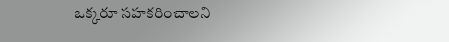ఒక్కరూ సహకరించాలని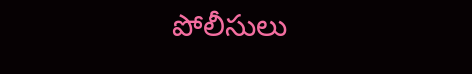పోలీసులు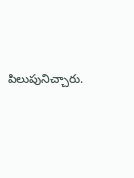పిలుపునిచ్చారు.